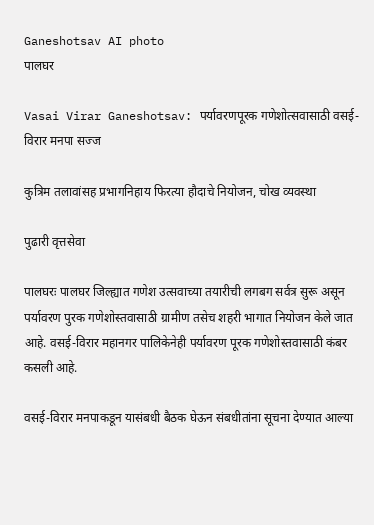Ganeshotsav AI photo
पालघर

Vasai Virar Ganeshotsav: पर्यावरणपूरक गणेशोत्सवासाठी वसई-विरार मनपा सज्ज

कुत्रिम तलावांसह प्रभागनिहाय फिरत्या हौदाचे नियोजन, चोख व्यवस्था

पुढारी वृत्तसेवा

पालघरः पालघर जिल्ह्यात गणेश उत्सवाच्या तयारीची लगबग सर्वत्र सुरू असून पर्यावरण पुरक गणेशोस्तवासाठी ग्रामीण तसेच शहरी भागात नियोजन केले जात आहे. वसई-विरार महानगर पालिकेनेही पर्यावरण पूरक गणेशोस्तवासाठी कंबर कसली आहे.

वसई-विरार मनपाकडून यासंबधी बैठक घेऊन संबधीतांना सूचना देण्यात आल्या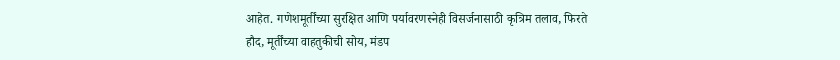आहेत. गणेशमूर्तींच्या सुरक्षित आणि पर्यावरणस्नेही विसर्जनासाठी कृत्रिम तलाव, फिरते हौद, मूर्तींच्या वाहतुकीची सोय, मंडप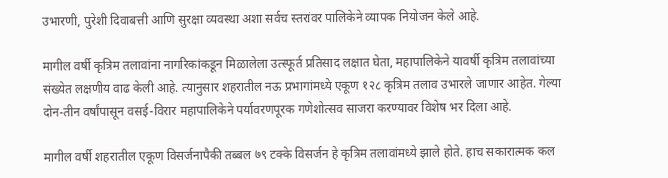उभारणी, पुरेशी दिवाबत्ती आणि सुरक्षा व्यवस्था अशा सर्वच स्तरांवर पालिकेने व्यापक नियोजन केले आहे.

मागील वर्षी कृत्रिम तलावांना नागरिकांकडून मिळालेला उत्स्फूर्त प्रतिसाद लक्षात घेता, महापालिकेने यावर्षी कृत्रिम तलावांच्या संख्येत लक्षणीय वाढ केली आहे. त्यानुसार शहरातील नऊ प्रभागांमध्ये एकूण १२८ कृत्रिम तलाव उभारले जाणार आहेत. गेल्या दोन-तीन वर्षांपासून वसई-विरार महापालिकेने पर्यावरणपूरक गणेशोत्सव साजरा करण्यावर विशेष भर दिला आहे.

मागील वर्षी शहरातील एकूण विसर्जनापैकी तब्बल ७९ टक्के विसर्जन हे कृत्रिम तलावांमध्ये झाले होते. हाच सकारात्मक कल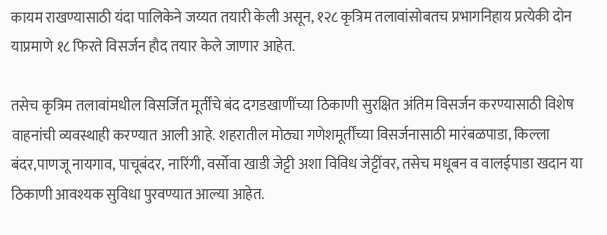कायम राखण्यासाठी यंदा पालिकेने जय्यत तयारी केली असून, १२८ कृत्रिम तलावांसोबतच प्रभागनिहाय प्रत्येकी दोन याप्रमाणे १८ फिरते विसर्जन हौद तयार केले जाणार आहेत.

तसेच कृत्रिम तलावांमधील विसर्जित मूर्तींचे बंद दगडखाणींच्या ठिकाणी सुरक्षित अंतिम विसर्जन करण्यासाठी विशेष वाहनांची व्यवस्थाही करण्यात आली आहे. शहरातील मोठ्या गणेशमूर्तींच्या विसर्जनासाठी मारंबळपाडा, किल्ला बंदर,पाणजू नायगाव, पाचूबंदर, नारिंगी, वर्सोवा खाडी जेट्टी अशा विविध जेट्टींवर, तसेच मधूबन व वालईपाडा खदान या ठिकाणी आवश्यक सुविधा पुरवण्यात आल्या आहेत.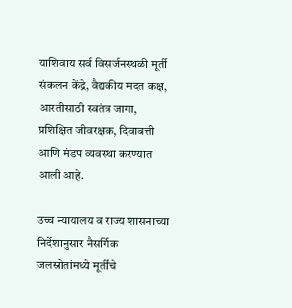याशिवाय सर्व विसर्जनस्थळी मूर्ती संकलन केंद्रे, वैद्यकीय मदत कक्ष, आरतीसाठी स्वतंत्र जागा, प्रशिक्षित जीवरक्षक, दिवाबत्ती आणि मंडप व्यवस्था करण्यात आली आहे.

उच्च न्यायालय व राज्य शासनाच्या निर्देशानुसार नैसर्गिक जलस्रोतांमध्ये मूर्तींचे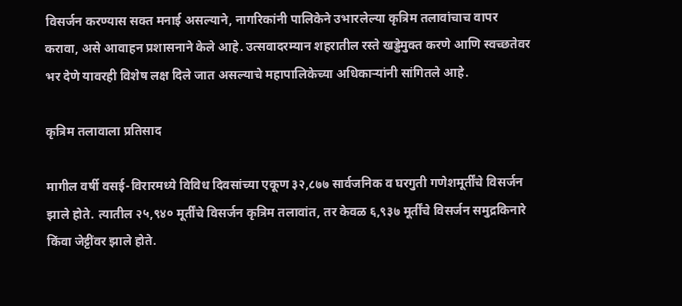विसर्जन करण्यास सक्त मनाई असल्याने, नागरिकांनी पालिकेने उभारलेल्या कृत्रिम तलावांचाच वापर करावा, असे आवाहन प्रशासनाने केले आहे. उत्सवादरम्यान शहरातील रस्ते खड्डेमुक्त करणे आणि स्वच्छतेवर भर देणे यावरही विशेष लक्ष दिले जात असल्याचे महापालिकेच्या अधिकाऱ्यांनी सांगितले आहे.

कृत्रिम तलावाला प्रतिसाद

मागील वर्षी वसई-विरारमध्ये विविध दिवसांच्या एकूण ३२,८७७ सार्वजनिक व घरगुती गणेशमूर्तींचे विसर्जन झाले होते. त्यातील २५,९४० मूर्तींचे विसर्जन कृत्रिम तलावांत, तर केवळ ६,९३७ मूर्तींचे विसर्जन समुद्रकिनारे किंवा जेट्टींवर झाले होते.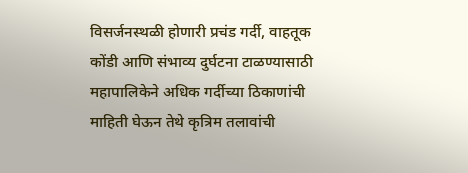विसर्जनस्थळी होणारी प्रचंड गर्दी, वाहतूक कोंडी आणि संभाव्य दुर्घटना टाळण्यासाठी महापालिकेने अधिक गर्दीच्या ठिकाणांची माहिती घेऊन तेथे कृत्रिम तलावांची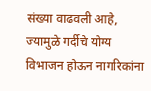संख्या वाढवली आहे, ज्यामुळे गर्दीचे योग्य विभाजन होऊन नागरिकांना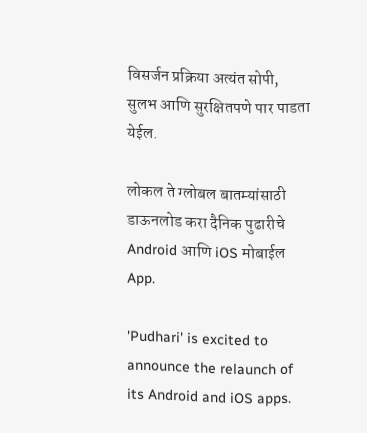विसर्जन प्रक्रिया अत्यंत सोपी, सुलभ आणि सुरक्षितपणे पार पाडता येईल.

लोकल ते ग्लोबल बातम्यांसाठी डाऊनलोड करा दैनिक पुढारीचे Android आणि iOS मोबाईल App.

'Pudhari' is excited to announce the relaunch of its Android and iOS apps.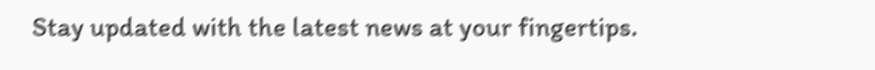Stay updated with the latest news at your fingertips.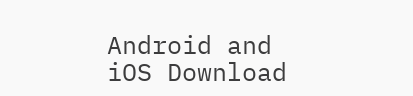Android and iOS Download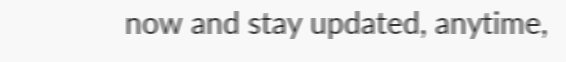now and stay updated, anytime,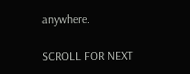anywhere.

SCROLL FOR NEXT